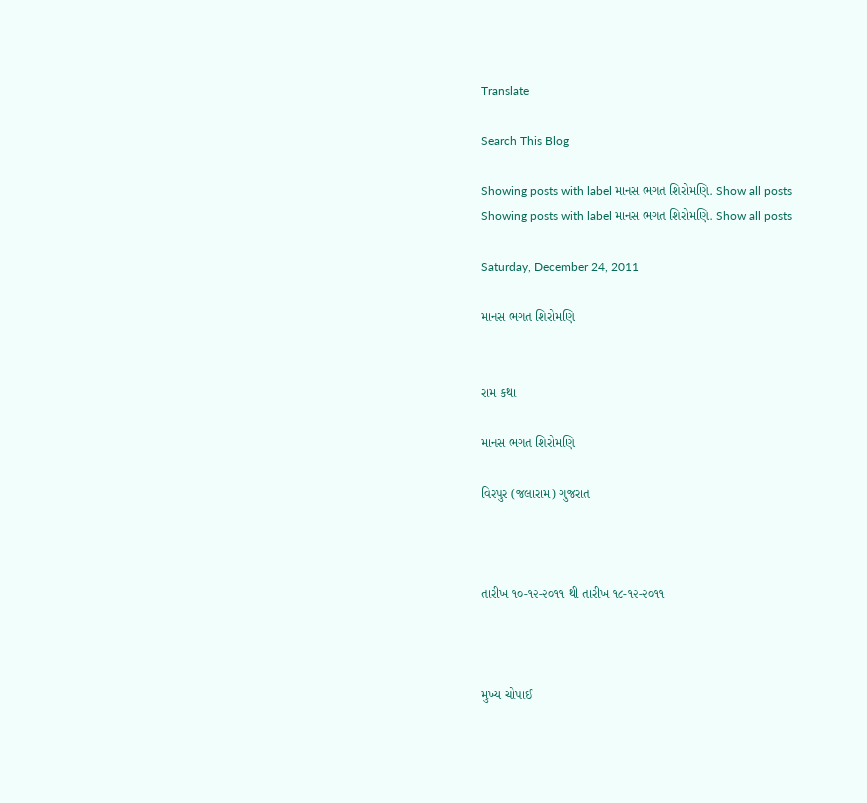Translate

Search This Blog

Showing posts with label માનસ ભગત શિરોમણિ. Show all posts
Showing posts with label માનસ ભગત શિરોમણિ. Show all posts

Saturday, December 24, 2011

માનસ ભગત શિરોમણિ


રામ કથા

માનસ ભગત શિરોમણિ

વિરપુર (જલારામ) ગુજરાત



તારીખ ૧૦-૧૨-૨૦૧૧ થી તારીખ ૧૮-૧૨-૨૦૧૧



મુખ્ય ચોપાઈ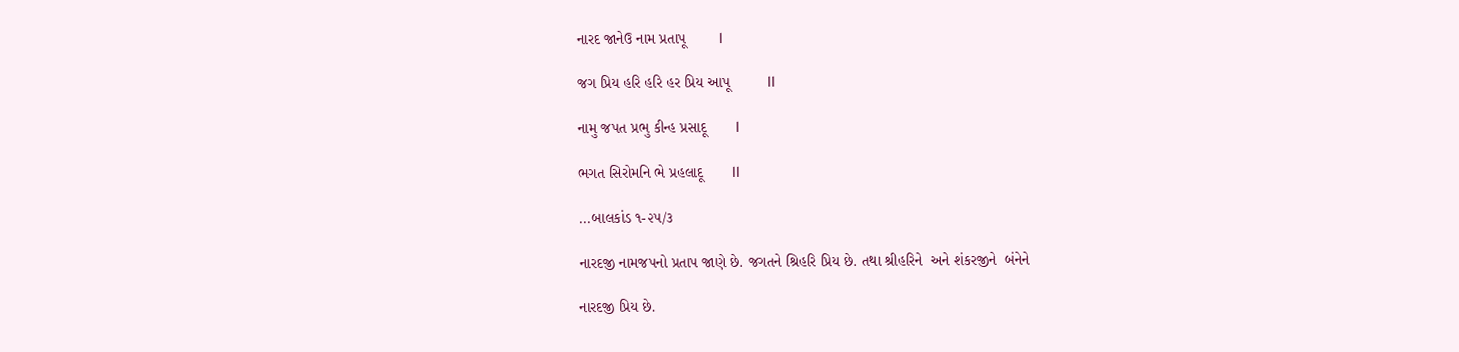નારદ જાનેઉ નામ પ્રતાપૂ        l

જગ પ્રિય હરિ હરિ હર પ્રિય આપૂ         ll

નામુ જપત પ્રભુ કીન્હ પ્રસાદૂ       l

ભગત સિરોમનિ ભે પ્રહલાદૂ       ll

...બાલકાંડ ૧-૨૫/૩

નારદજી નામજપનો પ્રતાપ જાણે છે. જગતને શ્રિહરિ પ્રિય છે. તથા શ્રીહરિને  અને શંકરજીને  બંનેને

નારદજી પ્રિય છે.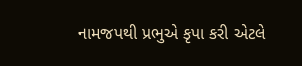નામજપથી પ્રભુએ કૃપા કરી એટલે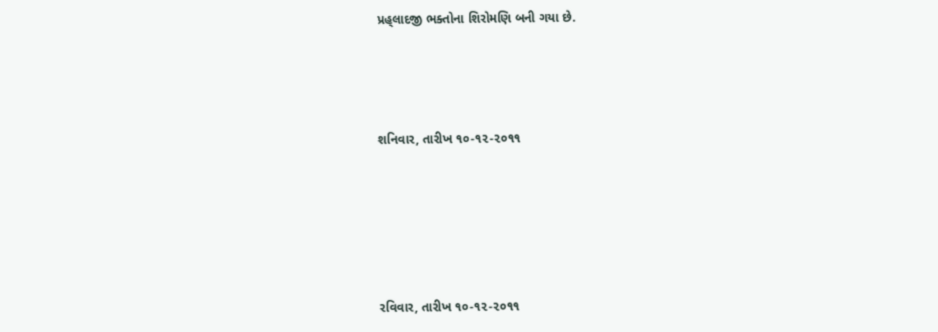પ્રહ્‌લાદજી ભક્તોના શિરોમણિ બની ગયા છે.




શનિવાર, તારીખ ૧૦-૧૨-૨૦૧૧






રવિવાર, તારીખ ૧૦-૧૨-૨૦૧૧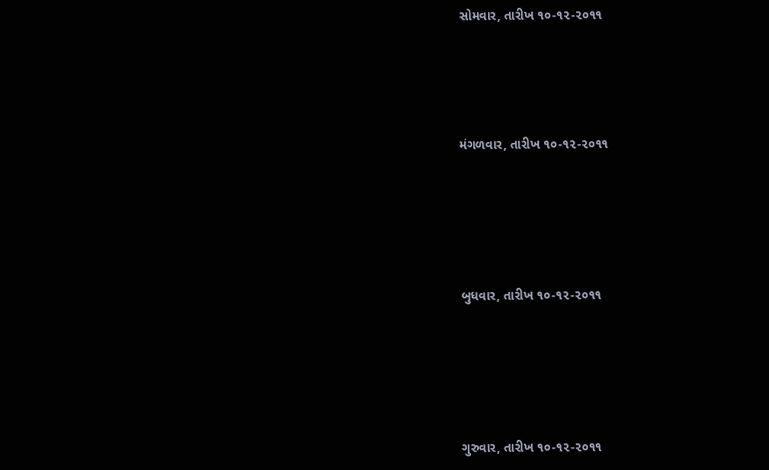સોમવાર, તારીખ ૧૦-૧૨-૨૦૧૧





મંગળવાર, તારીખ ૧૦-૧૨-૨૦૧૧






બુધવાર, તારીખ ૧૦-૧૨-૨૦૧૧






ગુરુવાર, તારીખ ૧૦-૧૨-૨૦૧૧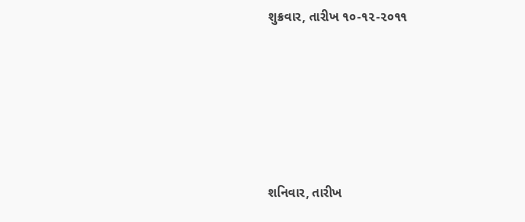શુક્રવાર, તારીખ ૧૦-૧૨-૨૦૧૧






શનિવાર, તારીખ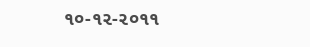૧૦-૧૨-૨૦૧૧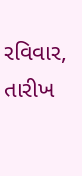રવિવાર, તારીખ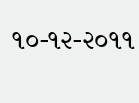૧૦-૧૨-૨૦૧૧